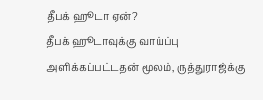தீபக் ஹூடா ஏன்?
தீபக் ஹூடாவுக்கு வாய்ப்பு அளிக்கப்பட்டதன் மூலம், ருத்துராஜ்க்கு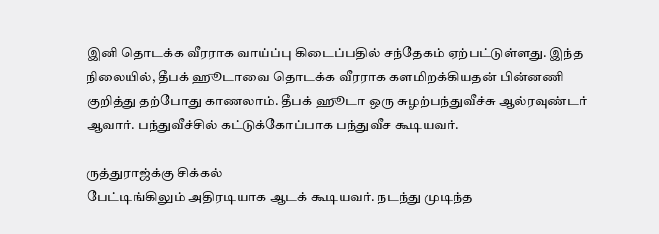இனி தொடக்க வீரராக வாய்ப்பு கிடைப்பதில் சந்தேகம் ஏற்பட்டுள்ளது. இந்த நிலையில், தீபக் ஹூடாவை தொடக்க வீரராக களமிறக்கியதன் பின்னணி குறித்து தற்போது காணலாம். தீபக் ஹூடா ஒரு சுழற்பந்துவீச்சு ஆல்ரவுண்டர் ஆவார். பந்துவீச்சில் கட்டுக்கோப்பாக பந்துவீச கூடியவர்.

ருத்துராஜ்க்கு சிக்கல்
பேட்டிங்கிலும் அதிரடியாக ஆடக் கூடியவர். நடந்து முடிந்த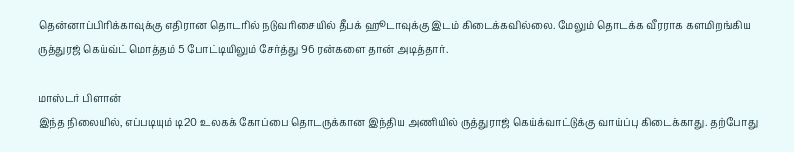தென்னாப்பிரிக்காவுக்கு எதிரான தொடரில் நடுவரிசையில் தீபக் ஹூடாவுக்கு இடம் கிடைக்கவில்லை. மேலும் தொடக்க வீரராக களமிறங்கிய ருத்துரஜ் கெய்வ்ட் மொத்தம் 5 போட்டியிலும் சேர்த்து 96 ரன்களை தான் அடித்தார்.

மாஸ்டர் பிளான்
இந்த நிலையில், எப்படியும் டி20 உலகக் கோப்பை தொடருக்கான இந்திய அணியில் ருத்துராஜ் கெய்க்வாட்டுக்கு வாய்ப்பு கிடைக்காது. தற்போது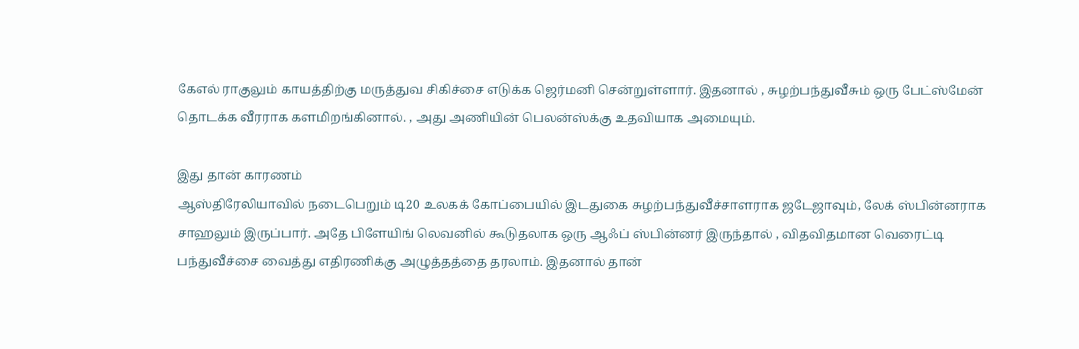கேஎல் ராகுலும் காயத்திற்கு மருத்துவ சிகிச்சை எடுக்க ஜெர்மனி சென்றுள்ளார். இதனால் , சுழற்பந்துவீசும் ஒரு பேட்ஸ்மேன் தொடக்க வீரராக களமிறங்கினால். , அது அணியின் பெலன்ஸ்க்கு உதவியாக அமையும்.

இது தான் காரணம்
ஆஸ்திரேலியாவில் நடைபெறும் டி20 உலகக் கோப்பையில் இடதுகை சுழற்பந்துவீச்சாளராக ஜடேஜாவும், லேக் ஸ்பின்னராக சாஹலும் இருப்பார். அதே பிளேயிங் லெவனில் கூடுதலாக ஒரு ஆஃப் ஸ்பின்னர் இருந்தால் , விதவிதமான வெரைட்டி பந்துவீச்சை வைத்து எதிரணிக்கு அழுத்தத்தை தரலாம். இதனால் தான்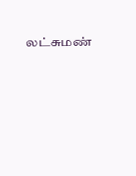லட்சுமண்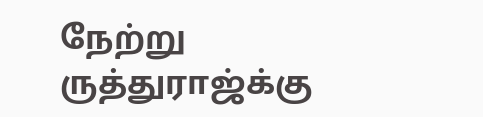நேற்று ருத்துராஜ்க்கு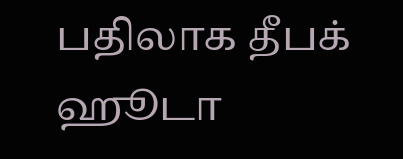பதிலாக தீபக் ஹூடா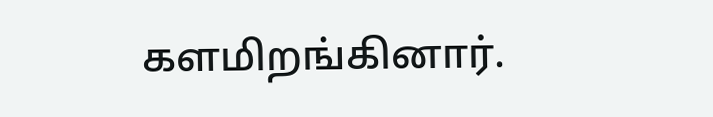களமிறங்கினார்.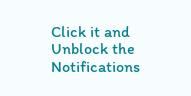Click it and Unblock the Notifications